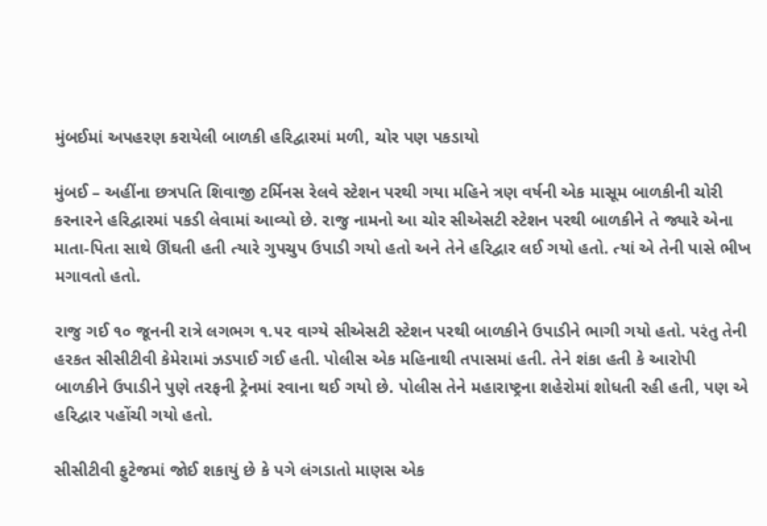મુંબઈમાં અપહરણ કરાયેલી બાળકી હરિદ્વારમાં મળી, ચોર પણ પકડાયો

મુંબઈ – અહીંના છત્રપતિ શિવાજી ટર્મિનસ રેલવે સ્ટેશન પરથી ગયા મહિને ત્રણ વર્ષની એક માસૂમ બાળકીની ચોરી કરનારને હરિદ્વારમાં પકડી લેવામાં આવ્યો છે. રાજુ નામનો આ ચોર સીએસટી સ્ટેશન પરથી બાળકીને તે જ્યારે એના માતા-પિતા સાથે ઊંઘતી હતી ત્યારે ગુપચુપ ઉપાડી ગયો હતો અને તેને હરિદ્વાર લઈ ગયો હતો. ત્યાં એ તેની પાસે ભીખ મગાવતો હતો.

રાજુ ગઈ ૧૦ જૂનની રાત્રે લગભગ ૧.૫૨ વાગ્યે સીએસટી સ્ટેશન પરથી બાળકીને ઉપાડીને ભાગી ગયો હતો. પરંતુ તેની હરકત સીસીટીવી કેમેરામાં ઝડપાઈ ગઈ હતી. પોલીસ એક મહિનાથી તપાસમાં હતી. તેને શંકા હતી કે આરોપી બાળકીને ઉપાડીને પુણે તરફની ટ્રેનમાં રવાના થઈ ગયો છે. પોલીસ તેને મહારાષ્ટ્રના શહેરોમાં શોધતી રહી હતી, પણ એ હરિદ્વાર પહોંચી ગયો હતો.

સીસીટીવી ફુટેજમાં જોઈ શકાયું છે કે પગે લંગડાતો માણસ એક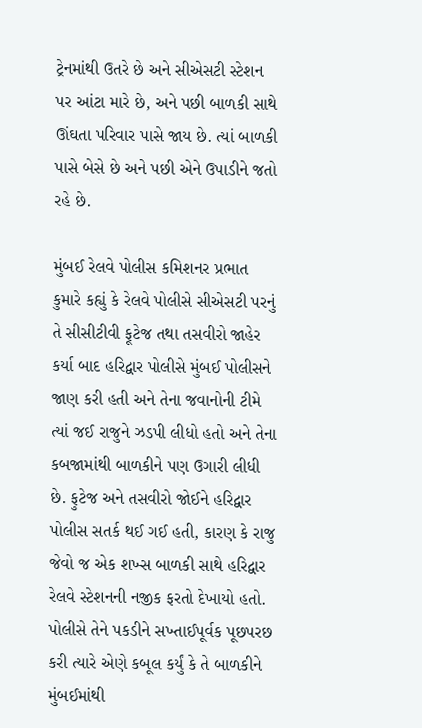ટ્રેનમાંથી ઉતરે છે અને સીએસટી સ્ટેશન પર આંટા મારે છે, અને પછી બાળકી સાથે ઊંઘતા પરિવાર પાસે જાય છે. ત્યાં બાળકી પાસે બેસે છે અને પછી એને ઉપાડીને જતો રહે છે.

મુંબઈ રેલવે પોલીસ કમિશનર પ્રભાત કુમારે કહ્યું કે રેલવે પોલીસે સીએસટી પરનું તે સીસીટીવી ફૂટેજ તથા તસવીરો જાહેર કર્યા બાદ હરિદ્વાર પોલીસે મુંબઈ પોલીસને જાણ કરી હતી અને તેના જવાનોની ટીમે ત્યાં જઈ રાજુને ઝડપી લીધો હતો અને તેના કબજામાંથી બાળકીને પણ ઉગારી લીધી છે. ફુટેજ અને તસવીરો જોઈને હરિદ્વાર પોલીસ સતર્ક થઈ ગઈ હતી, કારણ કે રાજુ જેવો જ એક શખ્સ બાળકી સાથે હરિદ્વાર રેલવે સ્ટેશનની નજીક ફરતો દેખાયો હતો. પોલીસે તેને પકડીને સખ્તાઈપૂર્વક પૂછપરછ કરી ત્યારે એણે કબૂલ કર્યું કે તે બાળકીને મુંબઈમાંથી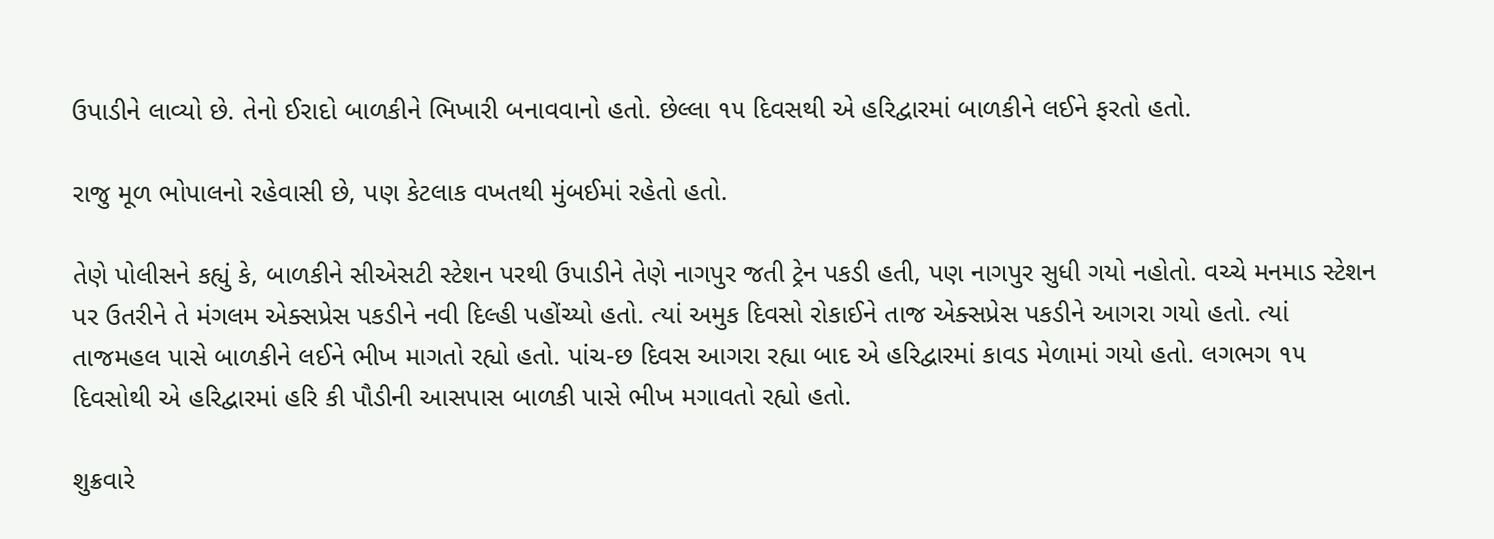ઉપાડીને લાવ્યો છે. તેનો ઈરાદો બાળકીને ભિખારી બનાવવાનો હતો. છેલ્લા ૧૫ દિવસથી એ હરિદ્વારમાં બાળકીને લઈને ફરતો હતો.

રાજુ મૂળ ભોપાલનો રહેવાસી છે, પણ કેટલાક વખતથી મુંબઈમાં રહેતો હતો.

તેણે પોલીસને કહ્યું કે, બાળકીને સીએસટી સ્ટેશન પરથી ઉપાડીને તેણે નાગપુર જતી ટ્રેન પકડી હતી, પણ નાગપુર સુધી ગયો નહોતો. વચ્ચે મનમાડ સ્ટેશન પર ઉતરીને તે મંગલમ એક્સપ્રેસ પકડીને નવી દિલ્હી પહોંચ્યો હતો. ત્યાં અમુક દિવસો રોકાઈને તાજ એક્સપ્રેસ પકડીને આગરા ગયો હતો. ત્યાં તાજમહલ પાસે બાળકીને લઈને ભીખ માગતો રહ્યો હતો. પાંચ-છ દિવસ આગરા રહ્યા બાદ એ હરિદ્વારમાં કાવડ મેળામાં ગયો હતો. લગભગ ૧૫ દિવસોથી એ હરિદ્વારમાં હરિ કી પૌડીની આસપાસ બાળકી પાસે ભીખ મગાવતો રહ્યો હતો.

શુક્રવારે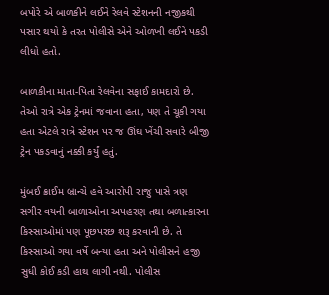બપોરે એ બાળકીને લઈને રેલવે સ્ટેશનની નજીકથી પસાર થયો કે તરત પોલીસે એને ઓળખી લઈને પકડી લીધો હતો.

બાળકીના માતા-પિતા રેલવેના સફાઈ કામદારો છે. તેઓ રાત્રે એક ટ્રેનમાં જવાના હતા, પણ તે ચૂકી ગયા હતા એટલે રાત્રે સ્ટેશન પર જ ઊંઘ ખેંચી સવારે બીજી ટ્રેન પકડવાનું નક્કી કર્યું હતું.

મુંબઈ ક્રાઈમ બ્રાન્ચે હવે આરોપી રાજુ પાસે ત્રણ સગીર વયની બાળાઓના અપહરણ તથા બળાત્કારના કિસ્સાઓમાં પણ પૂછપરછ શરૂ કરવાની છે. તે કિસ્સાઓ ગયા વર્ષે બન્યા હતા અને પોલીસને હજી સુધી કોઈ કડી હાથ લાગી નથી. પોલીસ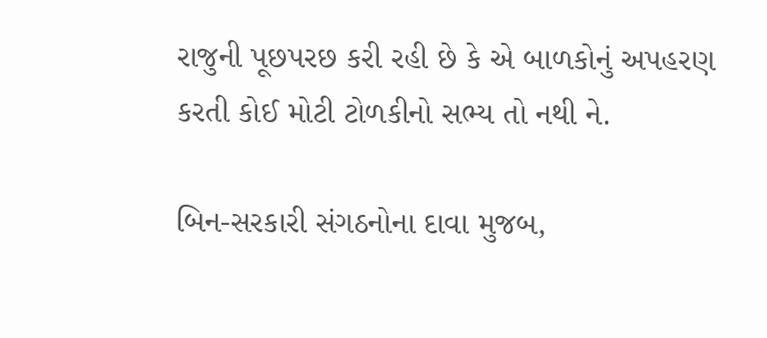રાજુની પૂછપરછ કરી રહી છે કે એ બાળકોનું અપહરણ કરતી કોઈ મોટી ટોળકીનો સભ્ય તો નથી ને.

બિન-સરકારી સંગઠનોના દાવા મુજબ,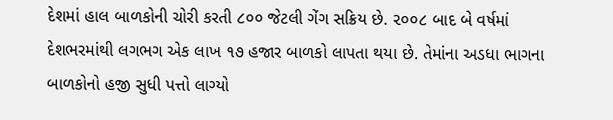દેશમાં હાલ બાળકોની ચોરી કરતી ૮૦૦ જેટલી ગેંગ સક્રિય છે. ૨૦૦૮ બાદ બે વર્ષમાં દેશભરમાંથી લગભગ એક લાખ ૧૭ હજાર બાળકો લાપતા થયા છે. તેમાંના અડધા ભાગના બાળકોનો હજી સુધી પત્તો લાગ્યો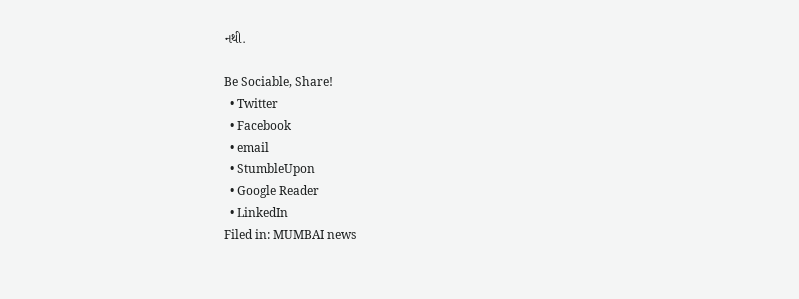નથી.

Be Sociable, Share!
  • Twitter
  • Facebook
  • email
  • StumbleUpon
  • Google Reader
  • LinkedIn
Filed in: MUMBAI news